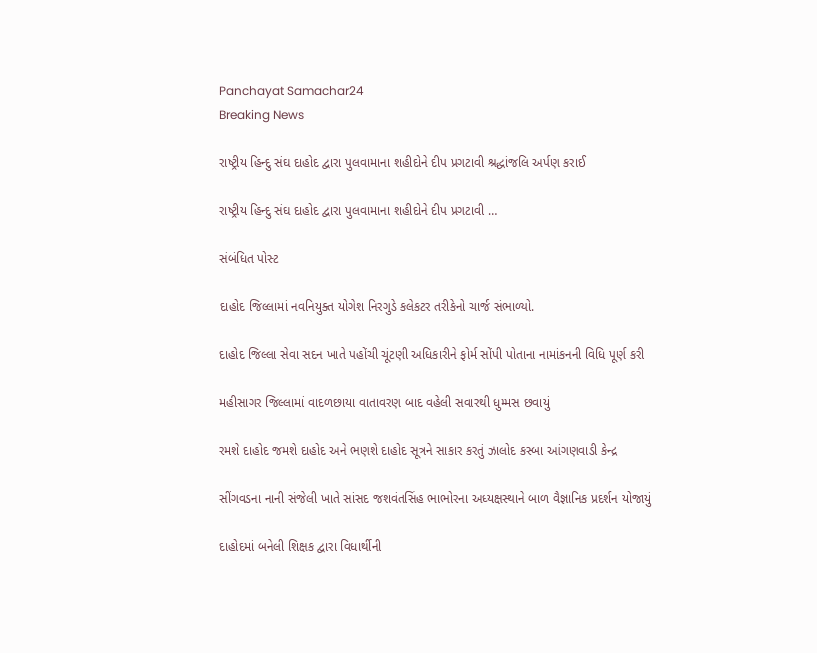Panchayat Samachar24
Breaking News

રાષ્ટ્રીય હિન્દુ સંઘ દાહોદ દ્વારા પુલવામાના શહીદોને દીપ પ્રગટાવી શ્રદ્ધાંજલિ અર્પણ કરાઈ

રાષ્ટ્રીય હિન્દુ સંઘ દાહોદ દ્વારા પુલવામાના શહીદોને દીપ પ્રગટાવી …

સંબંધિત પોસ્ટ

દાહોદ જિલ્લામાં નવનિયુક્ત યોગેશ નિરગુડે કલેકટર તરીકેનો ચાર્જ સંભાળ્યો.

દાહોદ જિલ્લા સેવા સદન ખાતે પહોંચી ચૂંટણી અધિકારીને ફોર્મ સોંપી પોતાના નામાંકનની વિધિ પૂર્ણ કરી

મહીસાગર જિલ્લામાં વાદળછાયા વાતાવરણ બાદ વહેલી સવારથી ધુમ્મસ છવાયું

રમશે દાહોદ જમશે દાહોદ અને ભણશે દાહોદ સૂત્રને સાકાર કરતું ઝાલોદ કસ્બા આંગણવાડી કેન્દ્ર

સીંગવડના નાની સંજેલી ખાતે સાંસદ જશવંતસિંહ ભાભોરના અધ્યક્ષસ્થાને બાળ વૈજ્ઞાનિક પ્રદર્શન યોજાયું

દાહોદમાં બનેલી શિક્ષક દ્વારા વિધાર્થીની‌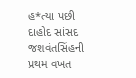હ*ત્યા પછી દાહોદ સાંસદ જશવંતસિંહની પ્રથમ વખત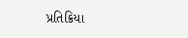પ્રતિક્રિયા